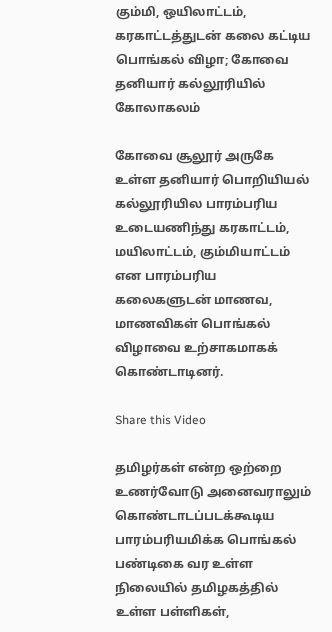கும்மி, ஒயிலாட்டம், கரகாட்டத்துடன் கலை கட்டிய பொங்கல் விழா; கோவை தனியார் கல்லூரியில் கோலாகலம்

கோவை சூலூர் அருகே உள்ள தனியார் பொறியியல் கல்லூரியில பாரம்பரிய உடையணிந்து கரகாட்டம், மயிலாட்டம், கும்மியாட்டம் என பாரம்பரிய கலைகளுடன் மாணவ, மாணவிகள் பொங்கல் விழாவை உற்சாகமாகக் கொண்டாடினர்.

Share this Video

தமிழர்கள் என்ற ஒற்றை உணர்வோடு அனைவராலும் கொண்டாடப்படக்கூடிய பாரம்பரியமிக்க பொங்கல் பண்டிகை வர உள்ள நிலையில் தமிழகத்தில் உள்ள பள்ளிகள்,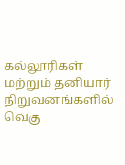கல்லூரிகள் மற்றும் தனியார் நிறுவனங்களில் வெகு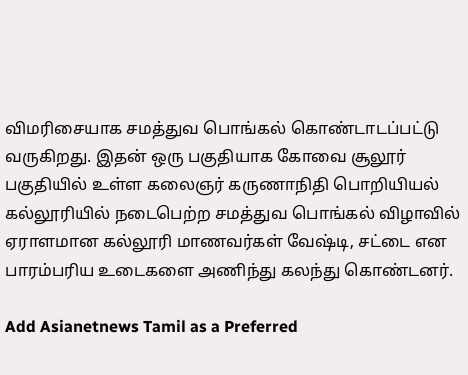விமரிசையாக சமத்துவ பொங்கல் கொண்டாடப்பட்டு வருகிறது. இதன் ஒரு பகுதியாக கோவை சூலூர் பகுதியில் உள்ள கலைஞர் கருணாநிதி பொறியியல் கல்லூரியில் நடைபெற்ற சமத்துவ பொங்கல் விழாவில் ஏராளமான கல்லூரி மாணவர்கள் வேஷ்டி, சட்டை என பாரம்பரிய உடைகளை அணிந்து கலந்து கொண்டனர்.

Add Asianetnews Tamil as a Preferred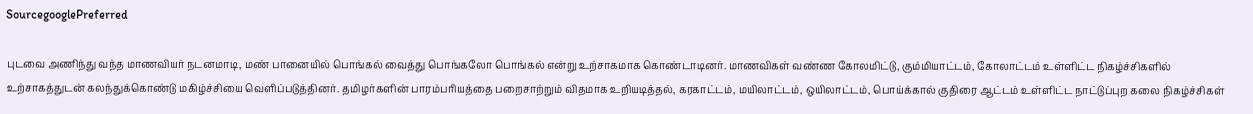SourcegooglePreferred

புடவை அணிந்து வந்த மாணவியர் நடனமாடி, மண் பானையில் பொங்கல் வைத்து பொங்கலோ பொங்கல் என்று உற்சாகமாக கொண்டாடினர். மாணவிகள் வண்ண கோல‌மிட்டு, கும்மியாட்டம், கோலாட்டம் உள்ளிட்ட நிகழ்ச்சிகளில் உற்சாகத்துடன் கலந்துக்கொண்டு மகிழ்ச்சியை வெளிப்படுத்தினர். தமிழர்களின் பாரம்பரியத்தை பறைசாற்றும் விதமாக உறியடித்தல், கரகாட்டம், மயிலாட்டம், ஒயிலாட்டம், பொய்க்கால் குதிரை ஆட்டம் உள்ளிட்ட நாட்டுப்புற கலை நிகழ்ச்சிகள்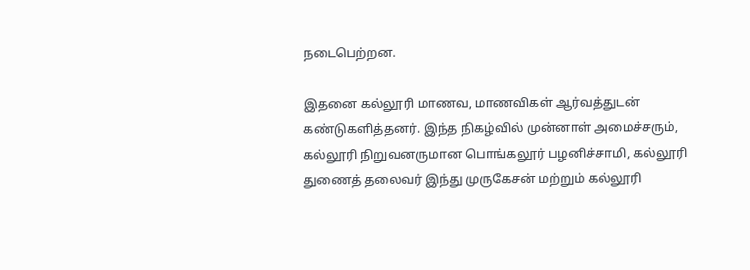நடைபெற்றன.

இதனை கல்லூரி மாணவ, மாணவிகள் ஆர்வத்துடன் கண்டுகளித்தனர். இந்த நிகழ்வில் முன்னாள் அமைச்சரும், கல்லூரி நிறுவனருமான பொங்கலூர் பழனிச்சாமி, கல்லூரி துணைத் தலைவர் இந்து முருகேசன் மற்றும் கல்லூரி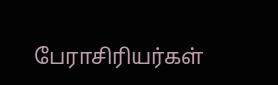பேராசிரியர்கள்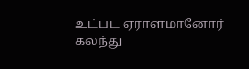உட்பட ஏராளமானோர் கலந்து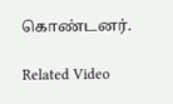கொண்டனர்.

Related Video